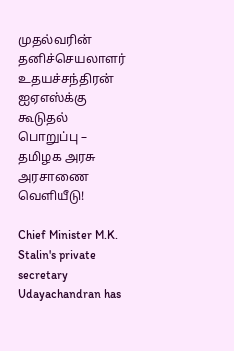முதல்வரின் தனிச்செயலாளர் உதயச்சந்திரன் ஐஏஎஸ்க்கு கூடுதல் பொறுப்பு – தமிழக அரசு அரசாணை வெளியீடு!

Chief Minister M.K. Stalin's private secretary Udayachandran has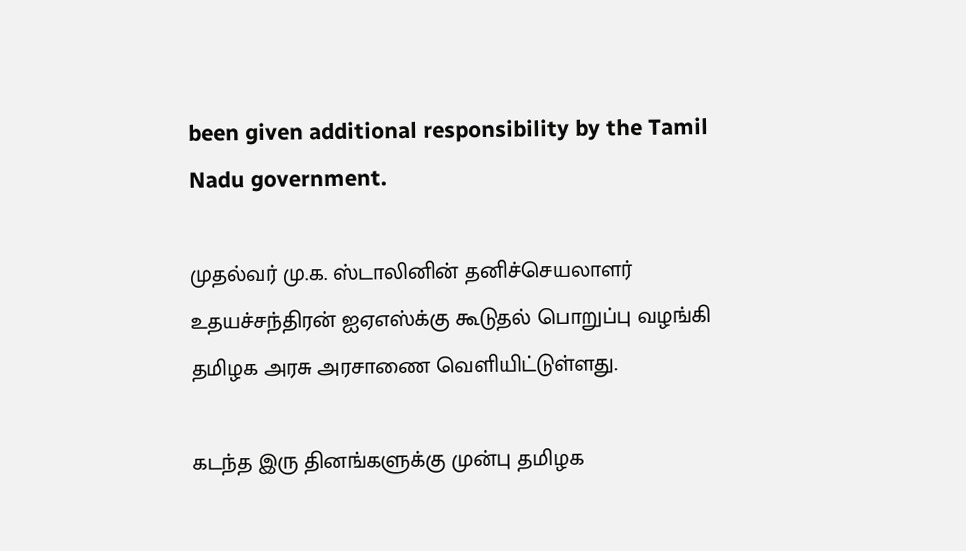been given additional responsibility by the Tamil Nadu government.

முதல்வர் மு.க. ஸ்டாலினின் தனிச்செயலாளர் உதயச்சந்திரன் ஐஏஎஸ்க்கு கூடுதல் பொறுப்பு வழங்கி தமிழக அரசு அரசாணை வெளியிட்டுள்ளது.

கடந்த இரு தினங்களுக்கு முன்பு தமிழக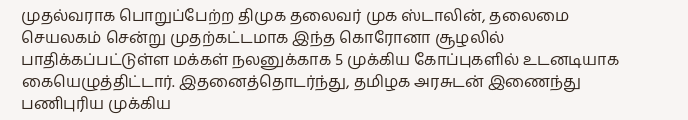முதல்வராக பொறுப்பேற்ற திமுக தலைவர் முக ஸ்டாலின், தலைமை செயலகம் சென்று முதற்கட்டமாக இந்த கொரோனா சூழலில் பாதிக்கப்பட்டுள்ள மக்கள் நலனுக்காக 5 முக்கிய கோப்புகளில் உடனடியாக கையெழுத்திட்டார். இதனைத்தொடர்ந்து, தமிழக அரசுடன் இணைந்து பணிபுரிய முக்கிய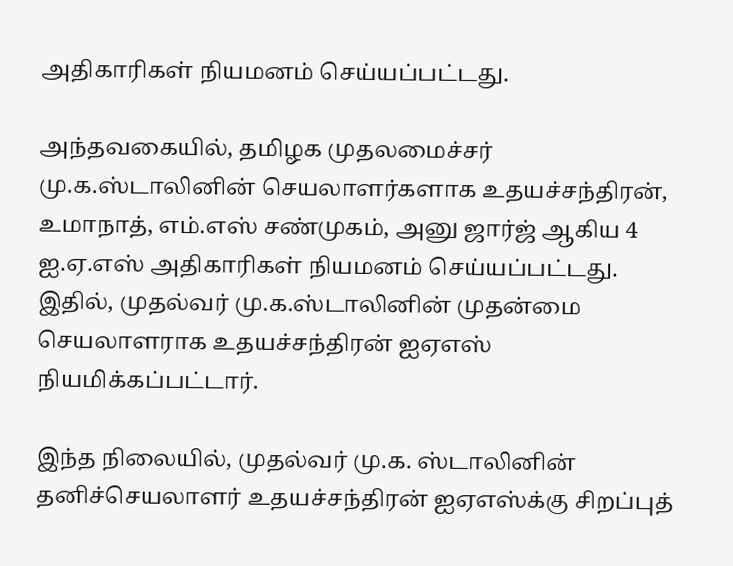அதிகாரிகள் நியமனம் செய்யப்பட்டது.

அந்தவகையில், தமிழக முதலமைச்சர் மு.க.ஸ்டாலினின் செயலாளர்களாக உதயச்சந்திரன், உமாநாத், எம்.எஸ் சண்முகம், அனு ஜார்ஜ் ஆகிய 4 ஐ.ஏ.எஸ் அதிகாரிகள் நியமனம் செய்யப்பட்டது. இதில், முதல்வர் மு.க.ஸ்டாலினின் முதன்மை செயலாளராக உதயச்சந்திரன் ஐஏஎஸ் நியமிக்கப்பட்டார்.

இந்த நிலையில், முதல்வர் மு.க. ஸ்டாலினின் தனிச்செயலாளர் உதயச்சந்திரன் ஐஏஎஸ்க்கு சிறப்புத்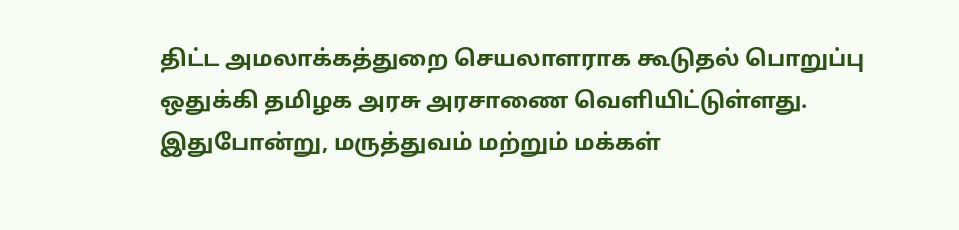திட்ட அமலாக்கத்துறை செயலாளராக கூடுதல் பொறுப்பு ஒதுக்கி தமிழக அரசு அரசாணை வெளியிட்டுள்ளது. இதுபோன்று, மருத்துவம் மற்றும் மக்கள்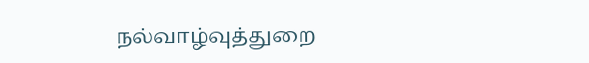நல்வாழ்வுத்துறை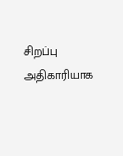சிறப்பு அதிகாரியாக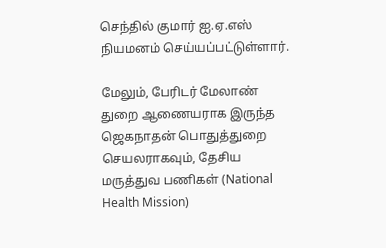செந்தில் குமார் ஐ.ஏ.எஸ் நியமனம் செய்யப்பட்டுள்ளார்.

மேலும், பேரிடர் மேலாண் துறை ஆணையராக இருந்த ஜெகநாதன் பொதுத்துறை செயலராகவும், தேசிய மருத்துவ பணிகள் (National Health Mission)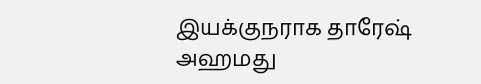இயக்குநராக தாரேஷ் அஹமது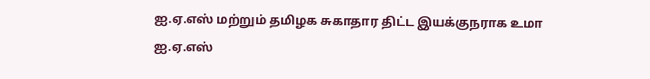ஐ.ஏ.எஸ் மற்றும் தமிழக சுகாதார திட்ட இயக்குநராக உமா ஐ.ஏ.எஸ்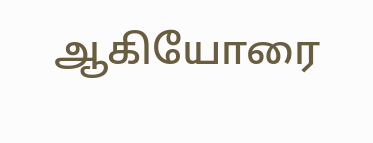ஆகியோரை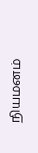நியமனம்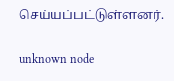செய்யப்பட்டுள்ளனர்.

unknown node